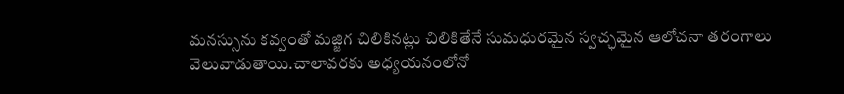మనస్సును కవ్వంతో మజ్జిగ చిలికినట్లు చిలికితేనే సుమధురమైన స్వచ్ఛమైన ఆలోచనా తరంగాలు వెలువాడుతాయి.చాలావరకు అధ్యయనంలోనో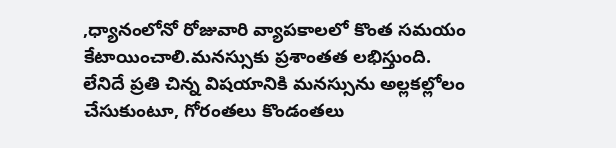,ధ్యానంలోనో రోజువారి వ్యాపకాలలో కొంత సమయం కేటాయించాలి.మనస్సుకు ప్రశాంతత లభిస్తుంది. లేనిదే ప్రతి చిన్న విషయానికి మనస్సును అల్లకల్లోలం చేసుకుంటూ, గోరంతలు కొండంతలు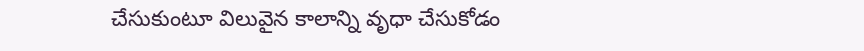చేసుకుంటూ విలువైన కాలాన్ని వృధా చేసుకోడం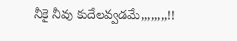నీకై నీవు కుదేలవ్వడమే,,,,,,,,!!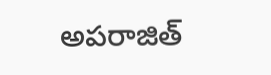అపరాజిత్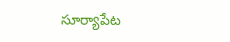సూర్యాపేట